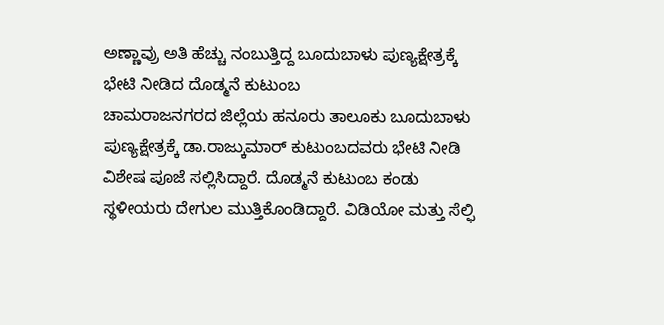ಅಣ್ಣಾವ್ರು ಅತಿ ಹೆಚ್ಚು ನಂಬುತ್ತಿದ್ದ ಬೂದುಬಾಳು ಪುಣ್ಯಕ್ಷೇತ್ರಕ್ಕೆ ಭೇಟಿ ನೀಡಿದ ದೊಡ್ಮನೆ ಕುಟುಂಬ
ಚಾಮರಾಜನಗರದ ಜಿಲ್ಲೆಯ ಹನೂರು ತಾಲೂಕು ಬೂದುಬಾಳು ಪುಣ್ಯಕ್ಷೇತ್ರಕ್ಕೆ ಡಾ.ರಾಜ್ಕುಮಾರ್ ಕುಟುಂಬದವರು ಭೇಟಿ ನೀಡಿ ವಿಶೇಷ ಪೂಜೆ ಸಲ್ಲಿಸಿದ್ದಾರೆ. ದೊಡ್ಮನೆ ಕುಟುಂಬ ಕಂಡು ಸ್ಥಳೀಯರು ದೇಗುಲ ಮುತ್ತಿಕೊಂಡಿದ್ದಾರೆ. ವಿಡಿಯೋ ಮತ್ತು ಸೆಲ್ಫಿ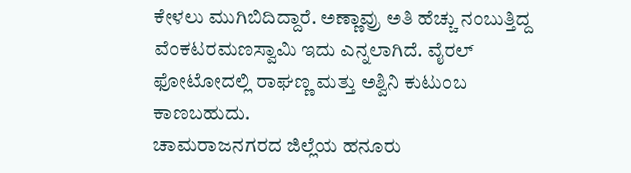ಕೇಳಲು ಮುಗಿಬಿದಿದ್ದಾರೆ. ಅಣ್ಣಾವ್ರು ಅತಿ ಹೆಚ್ಚು ನಂಬುತ್ತಿದ್ದ ವೆಂಕಟರಮಣಸ್ವಾಮಿ ಇದು ಎನ್ನಲಾಗಿದೆ. ವೈರಲ್ ಫೋಟೋದಲ್ಲಿ ರಾಘಣ್ಣ ಮತ್ತು ಅಶ್ವಿನಿ ಕುಟುಂಬ ಕಾಣಬಹುದು.
ಚಾಮರಾಜನಗರದ ಜಿಲ್ಲೆಯ ಹನೂರು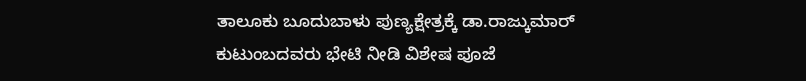ತಾಲೂಕು ಬೂದುಬಾಳು ಪುಣ್ಯಕ್ಷೇತ್ರಕ್ಕೆ ಡಾ.ರಾಜ್ಕುಮಾರ್ ಕುಟುಂಬದವರು ಭೇಟಿ ನೀಡಿ ವಿಶೇಷ ಪೂಜೆ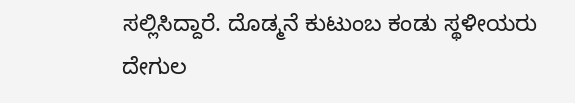ಸಲ್ಲಿಸಿದ್ದಾರೆ. ದೊಡ್ಮನೆ ಕುಟುಂಬ ಕಂಡು ಸ್ಥಳೀಯರು ದೇಗುಲ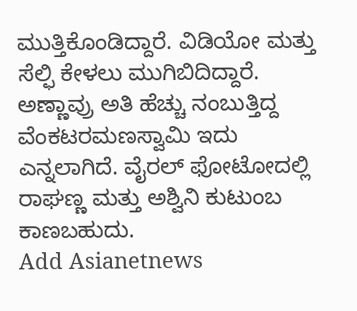ಮುತ್ತಿಕೊಂಡಿದ್ದಾರೆ. ವಿಡಿಯೋ ಮತ್ತು ಸೆಲ್ಫಿ ಕೇಳಲು ಮುಗಿಬಿದಿದ್ದಾರೆ. ಅಣ್ಣಾವ್ರು ಅತಿ ಹೆಚ್ಚು ನಂಬುತ್ತಿದ್ದ ವೆಂಕಟರಮಣಸ್ವಾಮಿ ಇದು ಎನ್ನಲಾಗಿದೆ. ವೈರಲ್ ಫೋಟೋದಲ್ಲಿ ರಾಘಣ್ಣ ಮತ್ತು ಅಶ್ವಿನಿ ಕುಟುಂಬ ಕಾಣಬಹುದು.
Add Asianetnews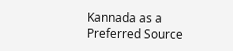Kannada as a Preferred Source